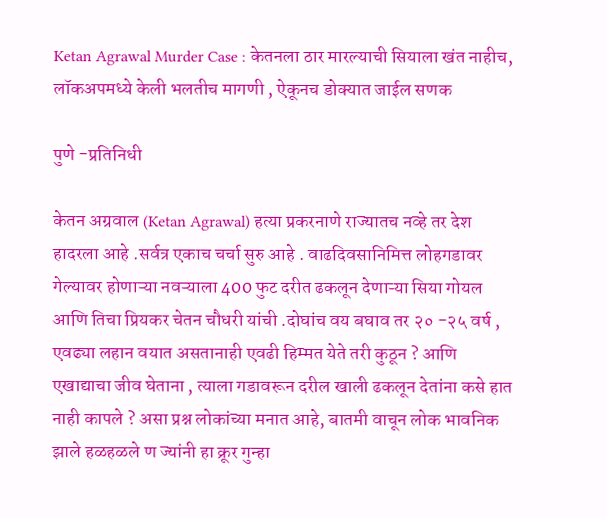Ketan Agrawal Murder Case : केतनला ठार मारल्याची सियाला खंत नाहीच, लॉकअपमध्ये केली भलतीच मागणी , ऐकूनच डोक्यात जाईल सणक

पुणे -प्रतिनिधी

केतन अग्रवाल (Ketan Agrawal) हत्या प्रकरनाणे राज्यातच नव्हे तर देश हादरला आहे .सर्वत्र एकाच चर्चा सुरु आहे . वाढदिवसानिमित्त लोहगडावर गेल्यावर होणाऱ्या नवऱ्याला 400 फुट दरीत ढकलून देणाऱ्या सिया गोयल आणि तिचा प्रियकर चेतन चौधरी यांची .दोघांच वय बघाव तर २० -२५ वर्ष , एवढ्या लहान वयात असतानाही एवढी हिम्मत येते तरी कुठून ? आणि एखाद्याचा जीव घेताना , त्याला गडावरून दरील खाली ढकलून देतांना कसे हात नाही कापले ? असा प्रश्न लोकांच्या मनात आहे, बातमी वाचून लोक भावनिक झाले हळहळले ण ज्यांनी हा क्रूर गुन्हा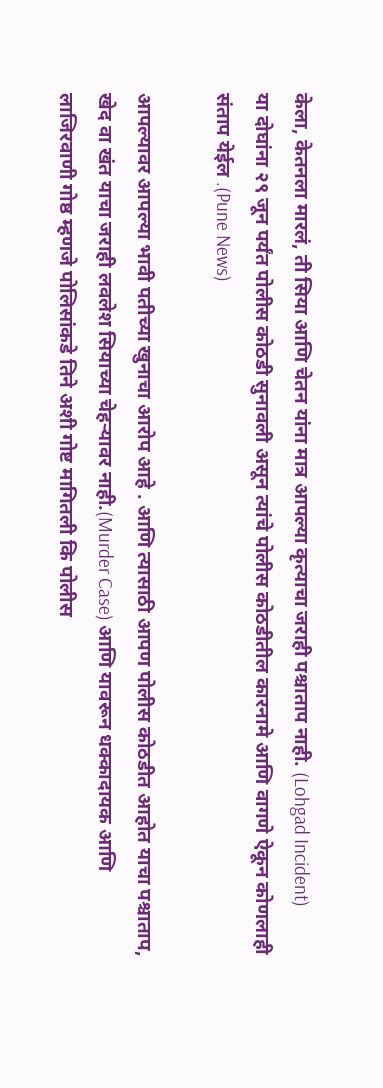केला, केतनला मारलं, ती सिया आणि चेतन यांना मात्र आपल्या कृत्याचा जराही पश्चाताप नाही. (Lohgad Incident)
या दोघांना २९ जून पर्यंत पोलीस कोठडी सुनावली असून त्यांचे पोलीस कोठडीतील कारनामे आणि वागणे ऐकून कोणलाही संताप येईल .(Pune News)

आपल्यावर आपल्या भावी पतीच्या खुनाचा आरोप आहे . आणि त्यासाठी आपण पोलीस कोठडीत आहोत याचा पश्चाताप, खेद वा खंत याचा जराही लवलेश सियाच्या चेहऱ्यावर नाही.(Murder Case) आणि यावरून धक्कादायक आणि लाजिरवाणी गोष्ठ म्हणजे पोलिसांकडे तिने अशी गोष्ट मागितली कि पोलीस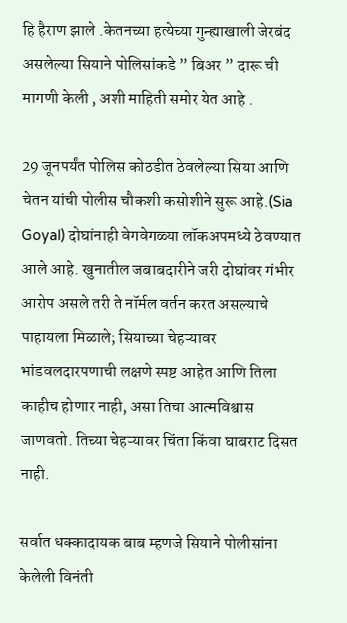हि हैराण झाले .केतनच्या हत्येच्या गुन्ह्याखाली जेरबंद असलेल्या सियाने पोलिसांकडे ” बिअर ” दारू ची मागणी केली , अशी माहिती समोर येत आहे .

29 जूनपर्यंत पोलिस कोठडीत ठेवलेल्या सिया आणि चेतन यांची पोलीस चौकशी कसोशीने सुरू आहे.(Sia Goyal) दोघांनाही वेगवेगळ्या लॉकअपमध्ये ठेवण्यात आले आहे. खुनातील जबाबदारीने जरी दोघांवर गंभीर आरोप असले तरी ते नॉर्मल वर्तन करत असल्याचे पाहायला मिळाले; सियाच्या चेहऱ्यावर भांडवलदारपणाची लक्षणे स्पष्ट आहेत आणि तिला काहीच होणार नाही, असा तिचा आत्मविश्वास जाणवतो. तिच्या चेहऱ्यावर चिंता किंवा घाबराट दिसत नाही.

सर्वात धक्कादायक बाब म्हणजे सियाने पोलीसांना केलेली विनंती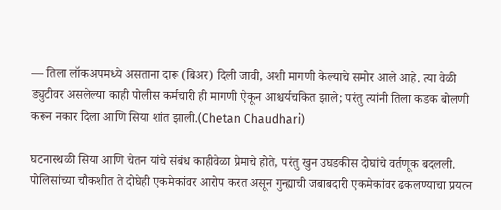— तिला लॉकअपमध्ये असताना दारू (बिअर) दिली जावी, अशी मागणी केल्याचे समोर आले आहे. त्या वेळी ड्युटीवर असलेल्या काही पोलीस कर्मचारी ही मागणी ऐकून आश्चर्यचकित झाले; परंतु त्यांनी तिला कडक बोलणी करून नकार दिला आणि सिया शांत झाली.(Chetan Chaudhari)

घटनास्थळी सिया आणि चेतन यांचे संबंध काहीवेळा प्रेमाचे होते, परंतु खुन उघडकीस दोघांचे वर्तणूक बदलली. पोलिसांच्या चौकशीत ते दोघेही एकमेकांवर आरोप करत असून गुन्ह्याची जबाबदारी एकमेकांवर ढकलण्याचा प्रयत्न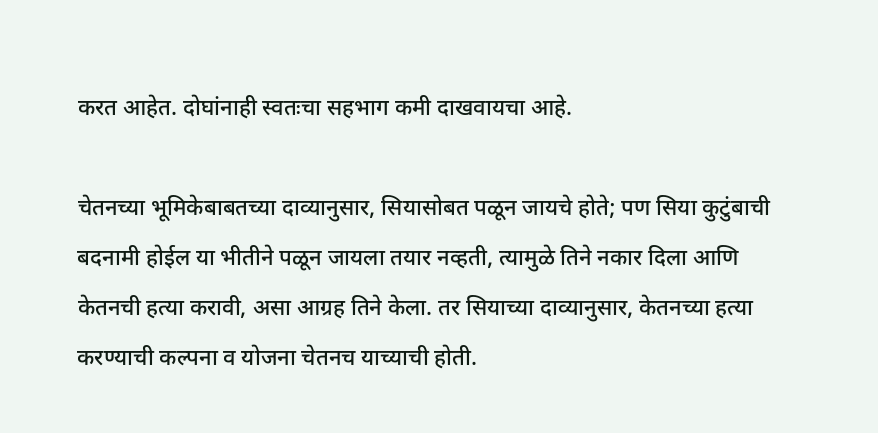करत आहेत. दोघांनाही स्वतःचा सहभाग कमी दाखवायचा आहे.

चेतनच्या भूमिकेबाबतच्या दाव्यानुसार, सियासोबत पळून जायचे होते; पण सिया कुटुंबाची बदनामी होईल या भीतीने पळून जायला तयार नव्हती, त्यामुळे तिने नकार दिला आणि केतनची हत्या करावी, असा आग्रह तिने केला. तर सियाच्या दाव्यानुसार, केतनच्या हत्या करण्याची कल्पना व योजना चेतनच याच्याची होती.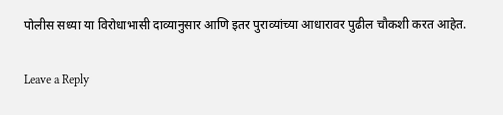पोलीस सध्या या विरोधाभासी दाव्यानुसार आणि इतर पुराव्यांच्या आधारावर पुढील चौकशी करत आहेत.

Leave a Reply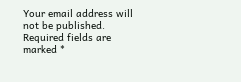Your email address will not be published. Required fields are marked *